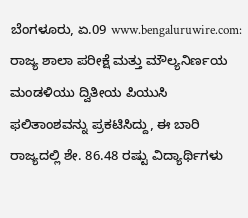ಬೆಂಗಳೂರು, ಏ.09 www.bengaluruwire.com: ರಾಜ್ಯ ಶಾಲಾ ಪರೀಕ್ಷೆ ಮತ್ತು ಮೌಲ್ಯನಿರ್ಣಯ ಮಂಡಳಿಯು ದ್ವಿತೀಯ ಪಿಯುಸಿ ಫಲಿತಾಂಶವನ್ನು ಪ್ರಕಟಿಸಿದ್ದು, ಈ ಬಾರಿ ರಾಜ್ಯದಲ್ಲಿ ಶೇ. 86.48 ರಷ್ಟು ವಿದ್ಯಾರ್ಥಿಗಳು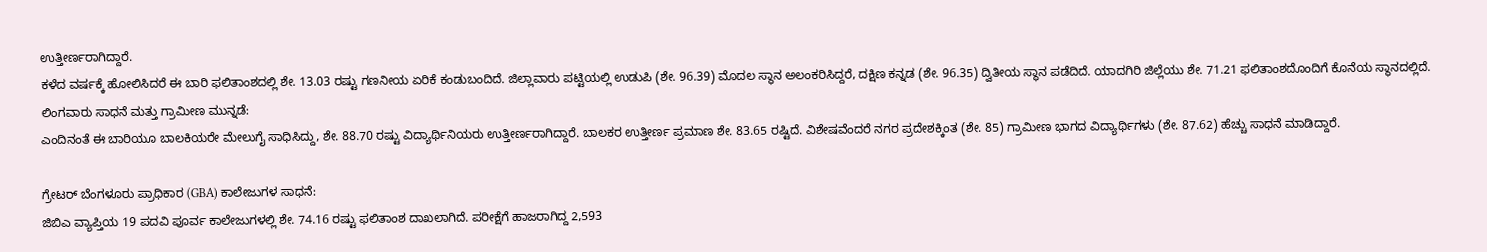ಉತ್ತೀರ್ಣರಾಗಿದ್ದಾರೆ.
ಕಳೆದ ವರ್ಷಕ್ಕೆ ಹೋಲಿಸಿದರೆ ಈ ಬಾರಿ ಫಲಿತಾಂಶದಲ್ಲಿ ಶೇ. 13.03 ರಷ್ಟು ಗಣನೀಯ ಏರಿಕೆ ಕಂಡುಬಂದಿದೆ. ಜಿಲ್ಲಾವಾರು ಪಟ್ಟಿಯಲ್ಲಿ ಉಡುಪಿ (ಶೇ. 96.39) ಮೊದಲ ಸ್ಥಾನ ಅಲಂಕರಿಸಿದ್ದರೆ, ದಕ್ಷಿಣ ಕನ್ನಡ (ಶೇ. 96.35) ದ್ವಿತೀಯ ಸ್ಥಾನ ಪಡೆದಿದೆ. ಯಾದಗಿರಿ ಜಿಲ್ಲೆಯು ಶೇ. 71.21 ಫಲಿತಾಂಶದೊಂದಿಗೆ ಕೊನೆಯ ಸ್ಥಾನದಲ್ಲಿದೆ.
ಲಿಂಗವಾರು ಸಾಧನೆ ಮತ್ತು ಗ್ರಾಮೀಣ ಮುನ್ನಡೆ:
ಎಂದಿನಂತೆ ಈ ಬಾರಿಯೂ ಬಾಲಕಿಯರೇ ಮೇಲುಗೈ ಸಾಧಿಸಿದ್ದು, ಶೇ. 88.70 ರಷ್ಟು ವಿದ್ಯಾರ್ಥಿನಿಯರು ಉತ್ತೀರ್ಣರಾಗಿದ್ದಾರೆ. ಬಾಲಕರ ಉತ್ತೀರ್ಣ ಪ್ರಮಾಣ ಶೇ. 83.65 ರಷ್ಟಿದೆ. ವಿಶೇಷವೆಂದರೆ ನಗರ ಪ್ರದೇಶಕ್ಕಿಂತ (ಶೇ. 85) ಗ್ರಾಮೀಣ ಭಾಗದ ವಿದ್ಯಾರ್ಥಿಗಳು (ಶೇ. 87.62) ಹೆಚ್ಚು ಸಾಧನೆ ಮಾಡಿದ್ದಾರೆ.

ಗ್ರೇಟರ್ ಬೆಂಗಳೂರು ಪ್ರಾಧಿಕಾರ (GBA) ಕಾಲೇಜುಗಳ ಸಾಧನೆ:
ಜಿಬಿಎ ವ್ಯಾಪ್ತಿಯ 19 ಪದವಿ ಪೂರ್ವ ಕಾಲೇಜುಗಳಲ್ಲಿ ಶೇ. 74.16 ರಷ್ಟು ಫಲಿತಾಂಶ ದಾಖಲಾಗಿದೆ. ಪರೀಕ್ಷೆಗೆ ಹಾಜರಾಗಿದ್ದ 2,593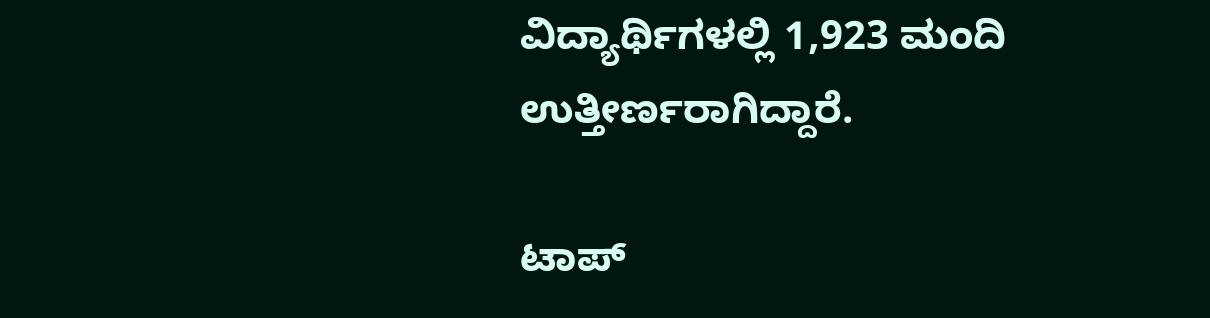ವಿದ್ಯಾರ್ಥಿಗಳಲ್ಲಿ 1,923 ಮಂದಿ ಉತ್ತೀರ್ಣರಾಗಿದ್ದಾರೆ.

ಟಾಪ್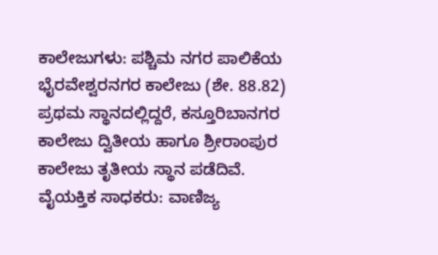ಕಾಲೇಜುಗಳು: ಪಶ್ಚಿಮ ನಗರ ಪಾಲಿಕೆಯ ಭೈರವೇಶ್ವರನಗರ ಕಾಲೇಜು (ಶೇ. 88.82) ಪ್ರಥಮ ಸ್ಥಾನದಲ್ಲಿದ್ದರೆ, ಕಸ್ತೂರಿಬಾನಗರ ಕಾಲೇಜು ದ್ವಿತೀಯ ಹಾಗೂ ಶ್ರೀರಾಂಪುರ ಕಾಲೇಜು ತೃತೀಯ ಸ್ಥಾನ ಪಡೆದಿವೆ.
ವೈಯಕ್ತಿಕ ಸಾಧಕರು: ವಾಣಿಜ್ಯ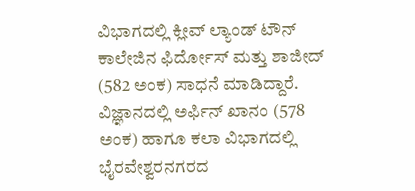ವಿಭಾಗದಲ್ಲಿ ಕ್ಲೀವ್ ಲ್ಯಾಂಡ್ ಟೌನ್ ಕಾಲೇಜಿನ ಫಿರ್ದೋಸ್ ಮತ್ತು ಶಾಜೀದ್ (582 ಅಂಕ) ಸಾಧನೆ ಮಾಡಿದ್ದಾರೆ. ವಿಜ್ಞಾನದಲ್ಲಿ ಅರ್ಫಿನ್ ಖಾನಂ (578 ಅಂಕ) ಹಾಗೂ ಕಲಾ ವಿಭಾಗದಲ್ಲಿ ಭೈರವೇಶ್ವರನಗರದ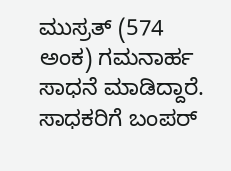ಮುಸ್ರತ್ (574 ಅಂಕ) ಗಮನಾರ್ಹ ಸಾಧನೆ ಮಾಡಿದ್ದಾರೆ.
ಸಾಧಕರಿಗೆ ಬಂಪರ್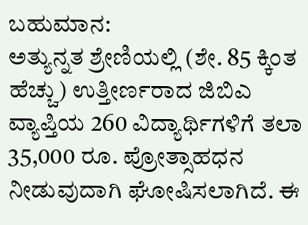ಬಹುಮಾನ:
ಅತ್ಯುನ್ನತ ಶ್ರೇಣಿಯಲ್ಲಿ (ಶೇ. 85 ಕ್ಕಿಂತ ಹೆಚ್ಚು) ಉತ್ತೀರ್ಣರಾದ ಜಿಬಿಎ ವ್ಯಾಪ್ತಿಯ 260 ವಿದ್ಯಾರ್ಥಿಗಳಿಗೆ ತಲಾ 35,000 ರೂ. ಪ್ರೋತ್ಸಾಹಧನ ನೀಡುವುದಾಗಿ ಘೋಷಿಸಲಾಗಿದೆ. ಈ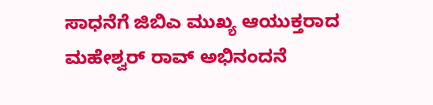ಸಾಧನೆಗೆ ಜಿಬಿಎ ಮುಖ್ಯ ಆಯುಕ್ತರಾದ ಮಹೇಶ್ವರ್ ರಾವ್ ಅಭಿನಂದನೆ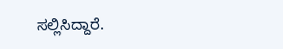ಸಲ್ಲಿಸಿದ್ದಾರೆ.